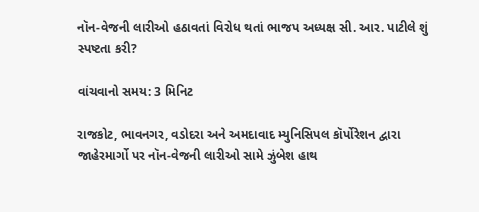નૉન-વેજની લારીઓ હઠાવતાં વિરોધ થતાં ભાજપ અધ્યક્ષ સી. આર. પાટીલે શું સ્પષ્ટતા કરી?

વાંચવાનો સમય: 3 મિનિટ

રાજકોટ, ભાવનગર, વડોદરા અને અમદાવાદ મ્યુનિસિપલ કૉર્પોરેશન દ્વારા જાહેરમાર્ગો પર નૉન-વેજની લારીઓ સામે ઝુંબેશ હાથ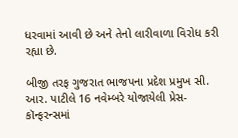ધરવામાં આવી છે અને તેનો લારીવાળા વિરોધ કરી રહ્યા છે.

બીજી તરફ ગુજરાત ભાજપના પ્રદેશ પ્રમુખ સી. આર. પાટીલે 16 નવેમ્બરે યોજાયેલી પ્રેસ-કૉન્ફરન્સમાં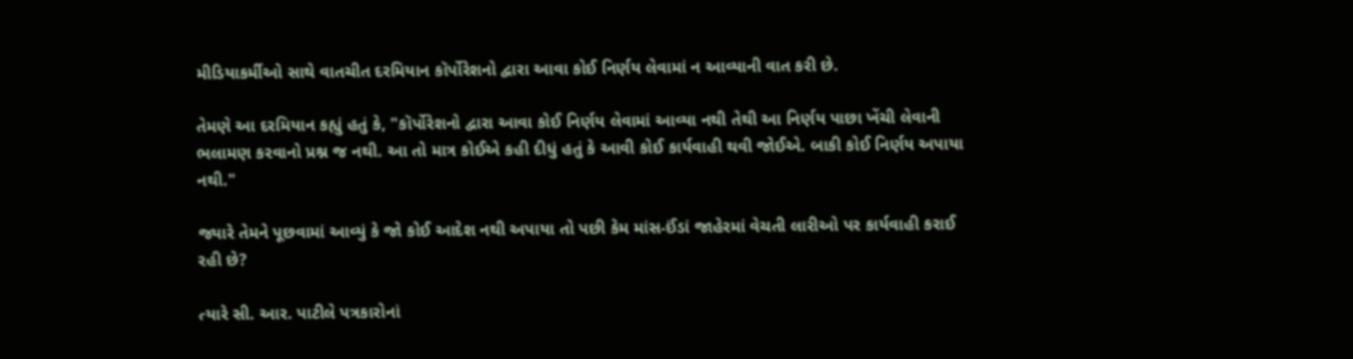મીડિયાકર્મીઓ સાથે વાતચીત દરમિયાન કૉર્પોરેશનો દ્વારા આવા કોઈ નિર્ણય લેવામાં ન આવ્યાની વાત કરી છે.

તેમણે આ દરમિયાન કહ્યું હતું કે, "કૉર્પોરેશનો દ્વારા આવા કોઈ નિર્ણય લેવામાં આવ્યા નથી તેથી આ નિર્ણય પાછા ખેંચી લેવાની ભલામણ કરવાનો પ્રશ્ન જ નથી. આ તો માત્ર કોઈએ કહી દીધું હતું કે આવી કોઈ કાર્યવાહી થવી જોઈએ. બાકી કોઈ નિર્ણય અપાયા નથી."

જ્યારે તેમને પૂછવામાં આવ્યું કે જો કોઈ આદેશ નથી અપાયા તો પછી કેમ માંસ-ઈંડાં જાહેરમાં વેચતી લારીઓ પર કાર્યવાહી કરાઈ રહી છે?

ત્યારે સી. આર. પાટીલે પત્રકારોનાં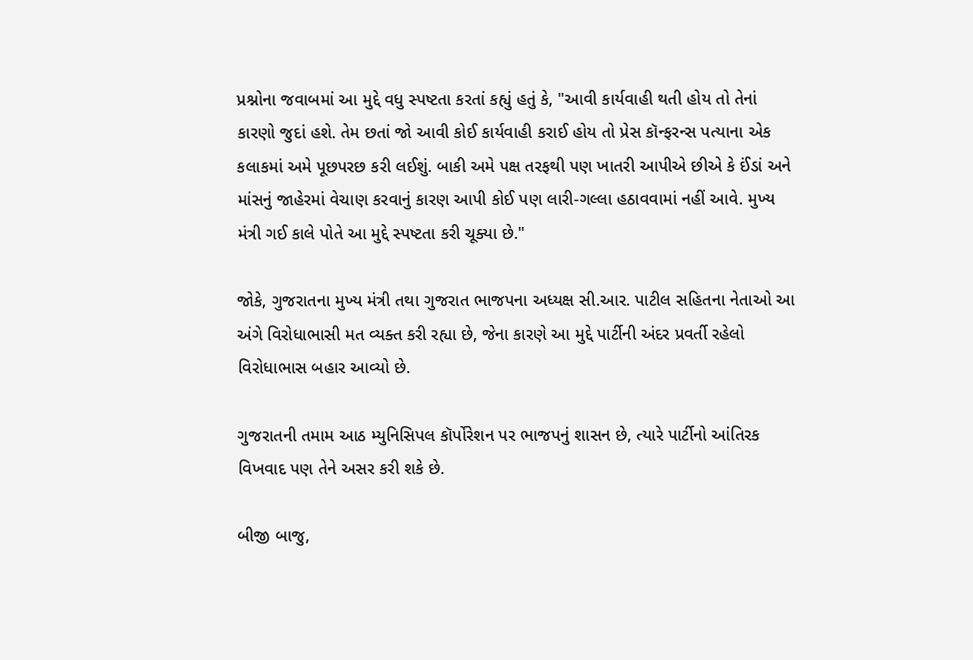પ્રશ્નોના જવાબમાં આ મુદ્દે વધુ સ્પષ્ટતા કરતાં કહ્યું હતું કે, "આવી કાર્યવાહી થતી હોય તો તેનાં કારણો જુદાં હશે. તેમ છતાં જો આવી કોઈ કાર્યવાહી કરાઈ હોય તો પ્રેસ કૉન્ફરન્સ પત્યાના એક કલાકમાં અમે પૂછપરછ કરી લઈશું. બાકી અમે પક્ષ તરફથી પણ ખાતરી આપીએ છીએ કે ઈંડાં અને માંસનું જાહેરમાં વેચાણ કરવાનું કારણ આપી કોઈ પણ લારી-ગલ્લા હઠાવવામાં નહીં આવે. મુખ્ય મંત્રી ગઈ કાલે પોતે આ મુદ્દે સ્પષ્ટતા કરી ચૂક્યા છે."

જોકે, ગુજરાતના મુખ્ય મંત્રી તથા ગુજરાત ભાજપના અધ્યક્ષ સી.આર. પાટીલ સહિતના નેતાઓ આ અંગે વિરોધાભાસી મત વ્યક્ત કરી રહ્યા છે, જેના કારણે આ મુદ્દે પાર્ટીની અંદર પ્રવર્તી રહેલો વિરોધાભાસ બહાર આવ્યો છે.

ગુજરાતની તમામ આઠ મ્યુનિસિપલ કૉર્પોરેશન પર ભાજપનું શાસન છે, ત્યારે પાર્ટીનો આંતિરક વિખવાદ પણ તેને અસર કરી શકે છે.

બીજી બાજુ,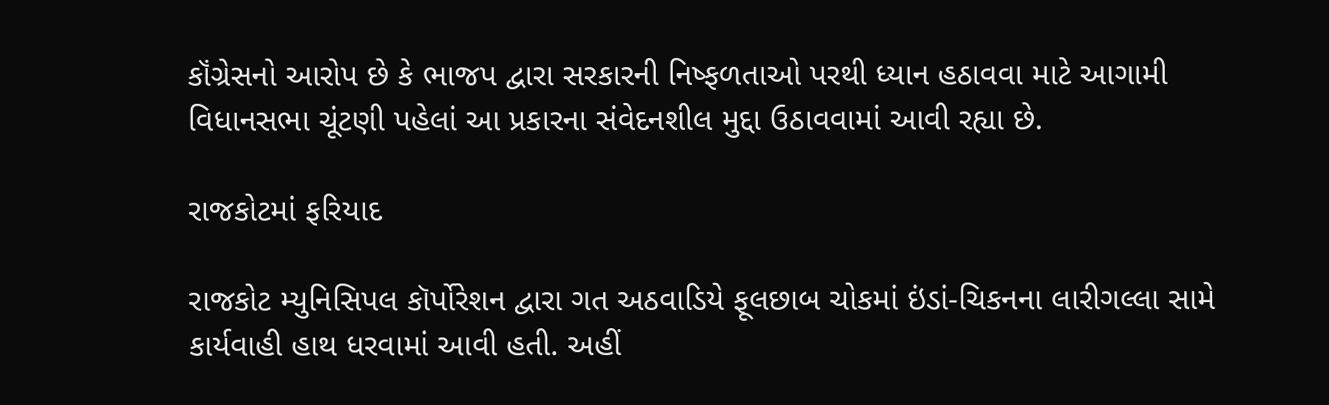કૉંગ્રેસનો આરોપ છે કે ભાજપ દ્વારા સરકારની નિષ્ફળતાઓ પરથી ધ્યાન હઠાવવા માટે આગામી વિધાનસભા ચૂંટણી પહેલાં આ પ્રકારના સંવેદનશીલ મુદ્દા ઉઠાવવામાં આવી રહ્યા છે.

રાજકોટમાં ફરિયાદ

રાજકોટ મ્યુનિસિપલ કૉર્પોરેશન દ્વારા ગત અઠવાડિયે ફૂલછાબ ચોકમાં ઇંડાં-ચિકનના લારીગલ્લા સામે કાર્યવાહી હાથ ધરવામાં આવી હતી. અહીં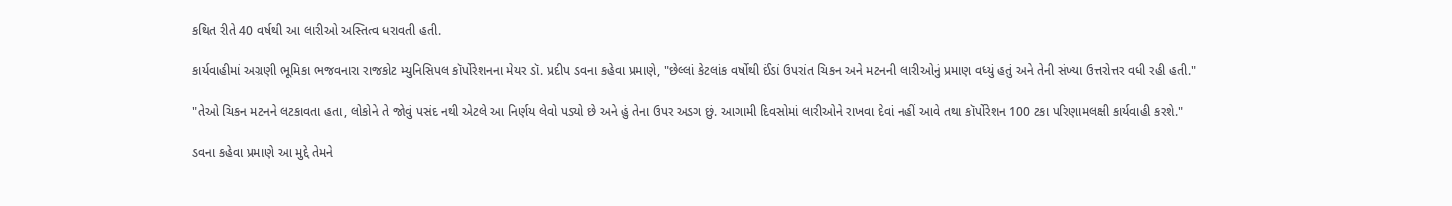કથિત રીતે 40 વર્ષથી આ લારીઓ અસ્તિત્વ ધરાવતી હતી.

કાર્યવાહીમાં અગ્રણી ભૂમિકા ભજવનારા રાજકોટ મ્યુનિસિપલ કૉર્પોરેશનના મેયર ડૉ. પ્રદીપ ડવના કહેવા પ્રમાણે, "છેલ્લાં કેટલાંક વર્ષોથી ઈંડાં ઉપરાંત ચિકન અને મટનની લારીઓનું પ્રમાણ વધ્યું હતું અને તેની સંખ્યા ઉત્તરોત્તર વધી રહી હતી."

"તેઓ ચિકન મટનને લટકાવતા હતા, લોકોને તે જોવું પસંદ નથી એટલે આ નિર્ણય લેવો પડ્યો છે અને હું તેના ઉપર અડગ છું. આગામી દિવસોમાં લારીઓને રાખવા દેવાં નહીં આવે તથા કૉર્પોરેશન 100 ટકા પરિણામલક્ષી કાર્યવાહી કરશે."

ડવના કહેવા પ્રમાણે આ મુદ્દે તેમને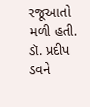રજૂઆતો મળી હતી. ડૉ. પ્રદીપ ડવને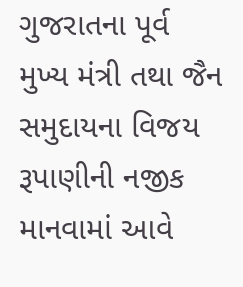ગુજરાતના પૂર્વ મુખ્ય મંત્રી તથા જૈન સમુદાયના વિજય રૂપાણીની નજીક માનવામાં આવે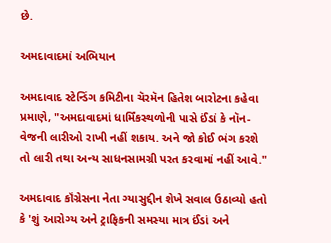છે.

અમદાવાદમાં અભિયાન

અમદાવાદ સ્ટેન્ડિંગ કમિટીના ચૅરમૅન હિતેશ બારોટના કહેવા પ્રમાણે, "અમદાવાદમાં ધાર્મિંકસ્થળોની પાસે ઈંડાં કે નૉન-વેજની લારીઓ રાખી નહીં શકાય. અને જો કોઈ ભંગ કરશે તો લારી તથા અન્ય સાધનસામગ્રી પરત કરવામાં નહીં આવે."

અમદાવાદ કૉંગ્રેસના નેતા ગ્યાસુદ્દીન શેખે સવાલ ઉઠાવ્યો હતો કે 'શું આરોગ્ય અને ટ્રાફિકની સમસ્યા માત્ર ઈંડાં અને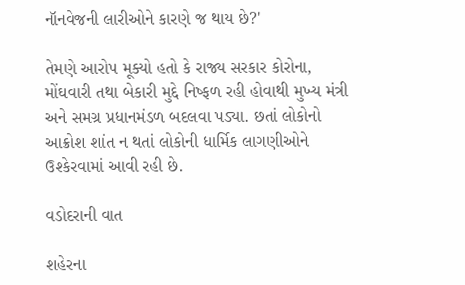નૉનવેજની લારીઓને કારણે જ થાય છે?'

તેમણે આરોપ મૂક્યો હતો કે રાજ્ય સરકાર કોરોના, મોંઘવારી તથા બેકારી મુદ્દે નિષ્ફળ રહી હોવાથી મુખ્ય મંત્રી અને સમગ્ર પ્રધાનમંડળ બદલવા પડ્યા. છતાં લોકોનો આક્રોશ શાંત ન થતાં લોકોની ધાર્મિક લાગણીઓને ઉશ્કેરવામાં આવી રહી છે.

વડોદરાની વાત

શહેરના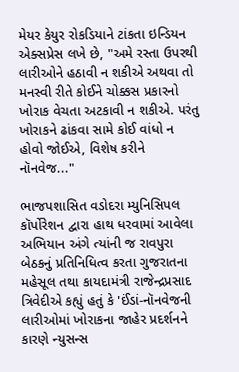મેયર કેયુર રોકડિયાને ટાંકતા ઇન્ડિયન એક્સપ્રેસ લખે છે, "અમે રસ્તા ઉપરથી લારીઓને હઠાવી ન શકીએ અથવા તો મનસ્વી રીતે કોઈને ચોક્કસ પ્રકારનો ખોરાક વેચતા અટકાવી ન શકીએ. પરંતુ ખોરાકને ઢાંકવા સામે કોઈ વાંધો ન હોવો જોઈએ, વિશેષ કરીને નૉનવેજ..."

ભાજપશાસિત વડોદરા મ્યુનિસિપલ કૉર્પોરેશન દ્વારા હાથ ધરવામાં આવેલા અભિયાન અંગે ત્યાંની જ રાવપુરા બેઠકનું પ્રતિનિધિત્વ કરતા ગુજરાતના મહેસૂલ તથા કાયદામંત્રી રાજેન્દ્રપ્રસાદ ત્રિવેદીએ કહ્યું હતું કે 'ઈંડાં-નૉનવેજની લારીઓમાં ખોરાકના જાહેર પ્રદર્શનને કારણે ન્યુસન્સ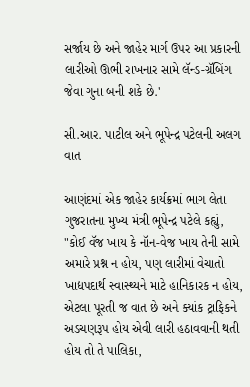સર્જાય છે અને જાહેર માર્ગ ઉપર આ પ્રકારની લારીઓ ઊભી રાખનાર સામે લૅન્ડ-ગ્રૅબિંગ જેવા ગુના બની શકે છે.'

સી.આર. પાટીલ અને ભૂપેન્દ્ર પટેલની અલગ વાત

આણંદમાં એક જાહેર કાર્યક્રમાં ભાગ લેતા ગુજરાતના મુખ્ય મંત્રી ભૂપેન્દ્ર પટેલે કહ્યું, "કોઈ વૅજ ખાય કે નૉન-વેજ ખાય તેની સામે અમારે પ્રશ્ન ન હોય, પણ લારીમાં વેચાતો ખાદ્યપદાર્થ સ્વાસ્થ્યને માટે હાનિકારક ન હોય, એટલા પૂરતી જ વાત છે અને ક્યાંક ટ્રાફિકને અડચણરૂપ હોય એવી લારી હઠાવવાની થતી હોય તો તે પાલિકા,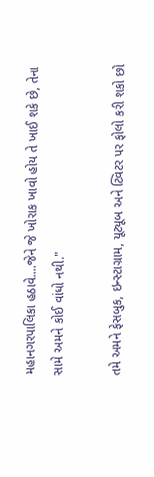મહાનગરપાલિકા હઠાવે....જેને જે ખોરાક ખાવો હોય તે ખાઈ શકે છે, તેના સામે અમને કોઈ વાંધો નથી."

તમે અમને ફેસબુક, ઇન્સ્ટાગ્રામ, યૂટ્યૂબ અને ટ્વિટર પર ફોલો કરી શકો છો